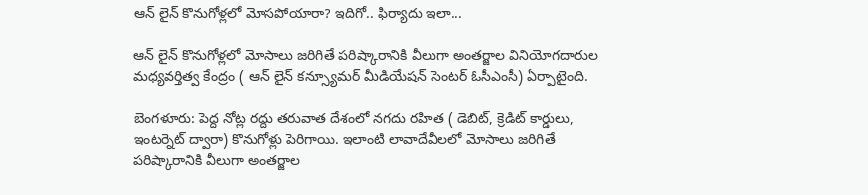ఆన్ లైన్ కొనుగోళ్లలో మోసపోయారా? ఇదిగో.. ఫిర్యాదు ఇలా...

ఆన్ లైన్ కొనుగోళ్లలో మోసాలు జరిగితే పరిష్కారానికి వీలుగా అంతర్జాల వినియోగదారుల మధ్యవర్తిత్వ కేంద్రం ( ఆన్ లైన్ కన్స్యూమర్ మీడియేషన్ సెంటర్ ఓసీఎంసీ) ఏర్పాటైంది.

బెంగళూరు: పెద్ద నోట్ల రద్దు తరువాత దేశంలో నగదు రహిత ( డెబిట్, క్రెడిట్ కార్డులు, ఇంటర్నెట్ ద్వారా) కొనుగోళ్లు పెరిగాయి. ఇలాంటి లావాదేవీలలో మోసాలు జరిగితే పరిష్కారానికి వీలుగా అంతర్జాల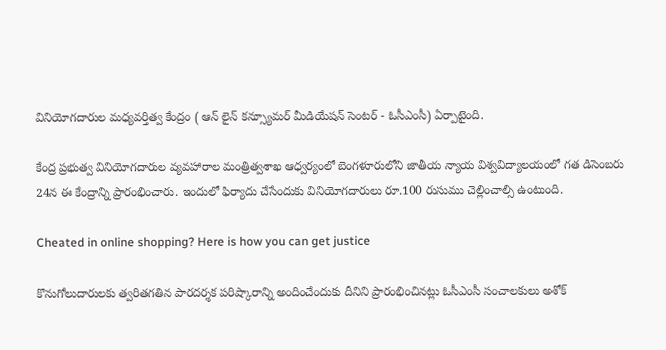వినియోగదారుల మధ్యవర్తిత్వ కేంద్రం ( ఆన్ లైన్ కన్స్యూమర్ మీడియేషన్ సెంటర్ - ఓసీఎంసీ) ఏర్పాటైంది.

కేంద్ర ప్రభుత్వ వినియోగదారుల వ్యవహారాల మంత్రిత్వశాఖ ఆధ్వర్యంలో బెంగళూరులోని జాతీయ న్యాయ విశ్వవిద్యాలయంలో గత డిసెంబరు 24న ఈ కేంద్రాన్ని ప్రారంభించారు. ఇందులో ఫిర్యాదు చేసేందుకు వినియోగదారులు రూ.100 రుసుము చెల్లించాల్సి ఉంటుంది.

Cheated in online shopping? Here is how you can get justice

కొనుగోలుదారులకు త్వరితగతిన పారదర్శక పరిష్కారాన్ని అందించేందుకు దీనిని ప్రారంభించినట్లు ఓసీఎంసీ సంచాలకులు అశోక్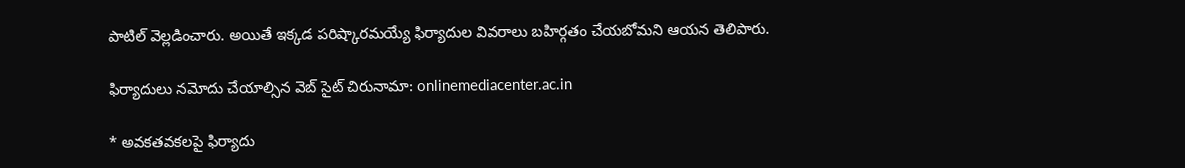పాటిల్ వెల్లడించారు. అయితే ఇక్కడ పరిష్కారమయ్యే ఫిర్యాదుల వివరాలు బహిర్గతం చేయబోమని ఆయన తెలిపారు.

ఫిర్యాదులు నమోదు చేయాల్సిన వెబ్ సైట్ చిరునామా: onlinemediacenter.ac.in

* అవకతవకలపై ఫిర్యాదు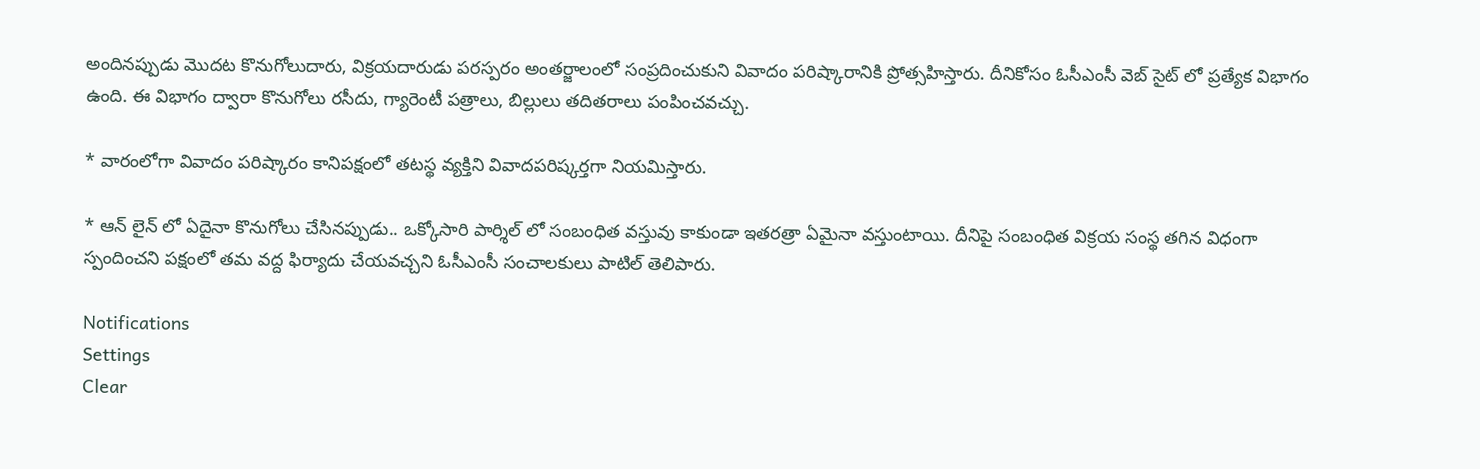అందినప్పుడు మొదట కొనుగోలుదారు, విక్రయదారుడు పరస్పరం అంతర్జాలంలో సంప్రదించుకుని వివాదం పరిష్కారానికి ప్రోత్సహిస్తారు. దీనికోసం ఓసీఎంసీ వెబ్ సైట్ లో ప్రత్యేక విభాగం ఉంది. ఈ విభాగం ద్వారా కొనుగోలు రసీదు, గ్యారెంటీ పత్రాలు, బిల్లులు తదితరాలు పంపించవచ్చు.

* వారంలోగా వివాదం పరిష్కారం కానిపక్షంలో తటస్థ వ్యక్తిని వివాదపరిష్కర్తగా నియమిస్తారు.

* ఆన్ లైన్ లో ఏదైనా కొనుగోలు చేసినప్పుడు.. ఒక్కోసారి పార్శిల్ లో సంబంధిత వస్తువు కాకుండా ఇతరత్రా ఏమైనా వస్తుంటాయి. దీనిపై సంబంధిత విక్రయ సంస్థ తగిన విధంగా స్పందించని పక్షంలో తమ వద్ద ఫిర్యాదు చేయవచ్చని ఓసీఎంసీ సంచాలకులు పాటిల్ తెలిపారు.

Notifications
Settings
Clear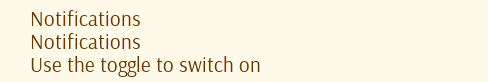Notifications
Notifications
Use the toggle to switch on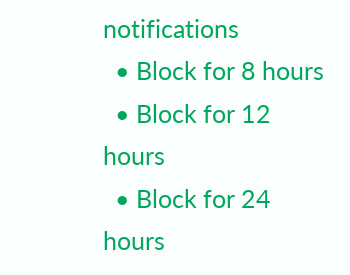notifications
  • Block for 8 hours
  • Block for 12 hours
  • Block for 24 hours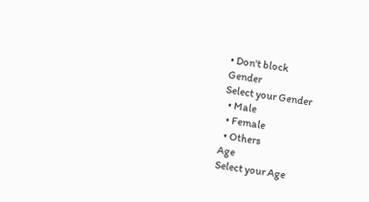• Don't block
Gender
Select your Gender
  • Male
  • Female
  • Others
Age
Select your Age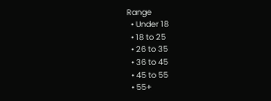Range
  • Under 18
  • 18 to 25
  • 26 to 35
  • 36 to 45
  • 45 to 55
  • 55+